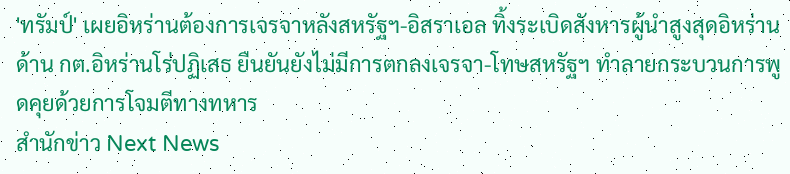'ทรัมป์' เผยอิหร่านต้องการเจรจาหลังสหรัฐฯ-อิสราเอล ทิ้งระเบิดสังหารผู้นำสูงสุดอิหร่าน ด้าน กต.อิหร่านโร่ปฏิเสธ ยืนยันยังไม่มีการตกลงเจรจา-โทษสหรัฐฯ ทำลายกระบวนการพูดคุยด้วยการโจมตีทางทหาร
สำนักข่าว Next News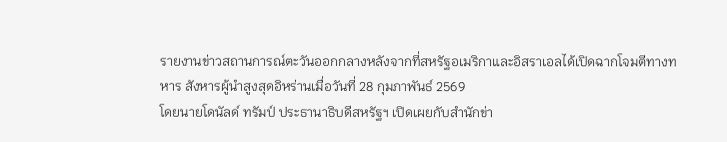รายงานข่าวสถานการณ์ตะวันออกกลางหลังจากที่สหรัฐอเมริกาและอิสราเอลได้เปิดฉากโจมตีทางทหาร สังหารผู้นำสูงสุดอิหร่านเมื่อวันที่ 28 กุมภาพันธ์ 2569
โดยนายโดนัลด์ ทรัมป์ ประธานาธิบดีสหรัฐฯ เปิดเผยกับสำนักข่า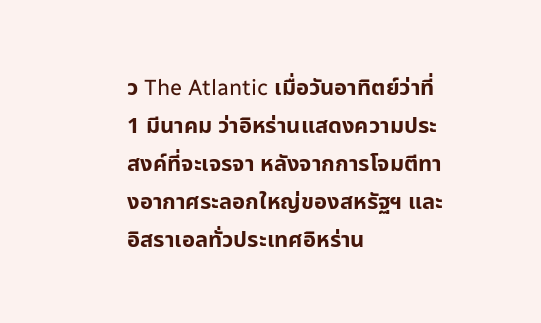ว The Atlantic เมื่อวันอาทิตย์ว่าที่ 1 มีนาคม ว่าอิหร่านแสดงความประสงค์ที่จะเจรจา หลังจากการโจมตีทางอากาศระลอกใหญ่ของสหรัฐฯ และอิสราเอลทั่วประเทศอิหร่าน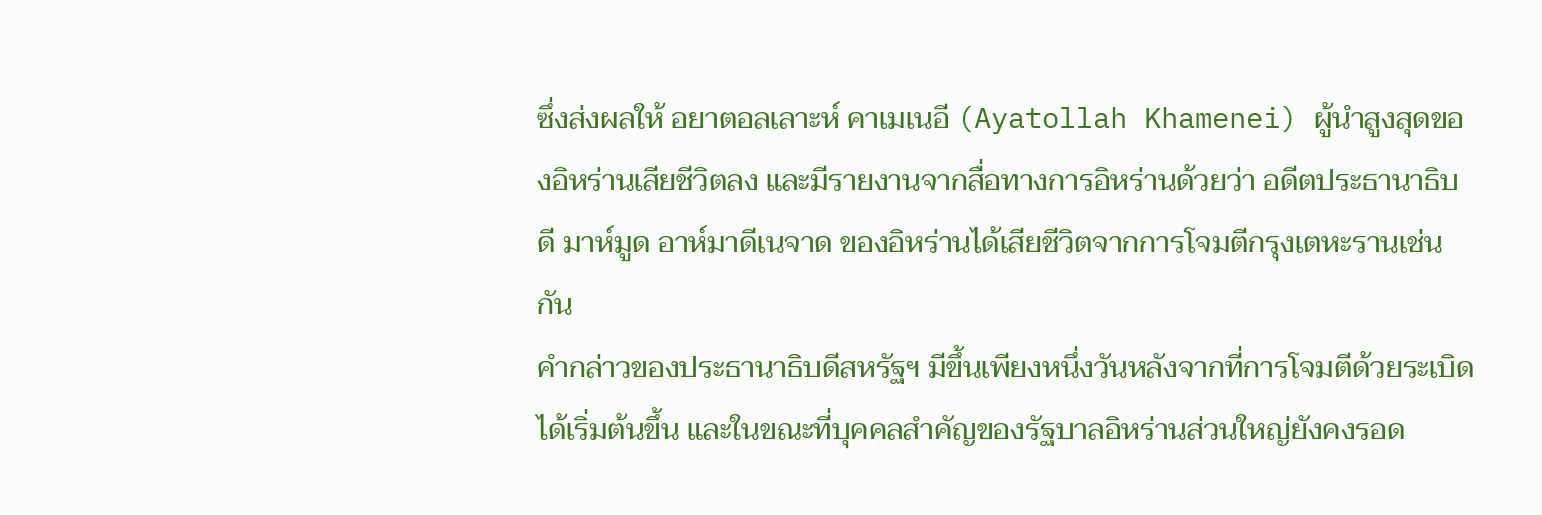ซึ่งส่งผลให้ อยาตอลเลาะห์ คาเมเนอี (Ayatollah Khamenei) ผู้นำสูงสุดของอิหร่านเสียชีวิตลง และมีรายงานจากสื่อทางการอิหร่านด้วยว่า อดีตประธานาธิบดี มาห์มูด อาห์มาดีเนจาด ของอิหร่านได้เสียชีวิตจากการโจมตีกรุงเตหะรานเช่นกัน
คำกล่าวของประธานาธิบดีสหรัฐฯ มีขึ้นเพียงหนึ่งวันหลังจากที่การโจมตีด้วยระเบิดได้เริ่มต้นขึ้น และในขณะที่บุคคลสำคัญของรัฐบาลอิหร่านส่วนใหญ่ยังคงรอด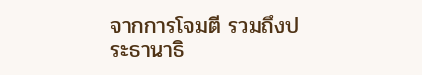จากการโจมตี รวมถึงประธานาธิ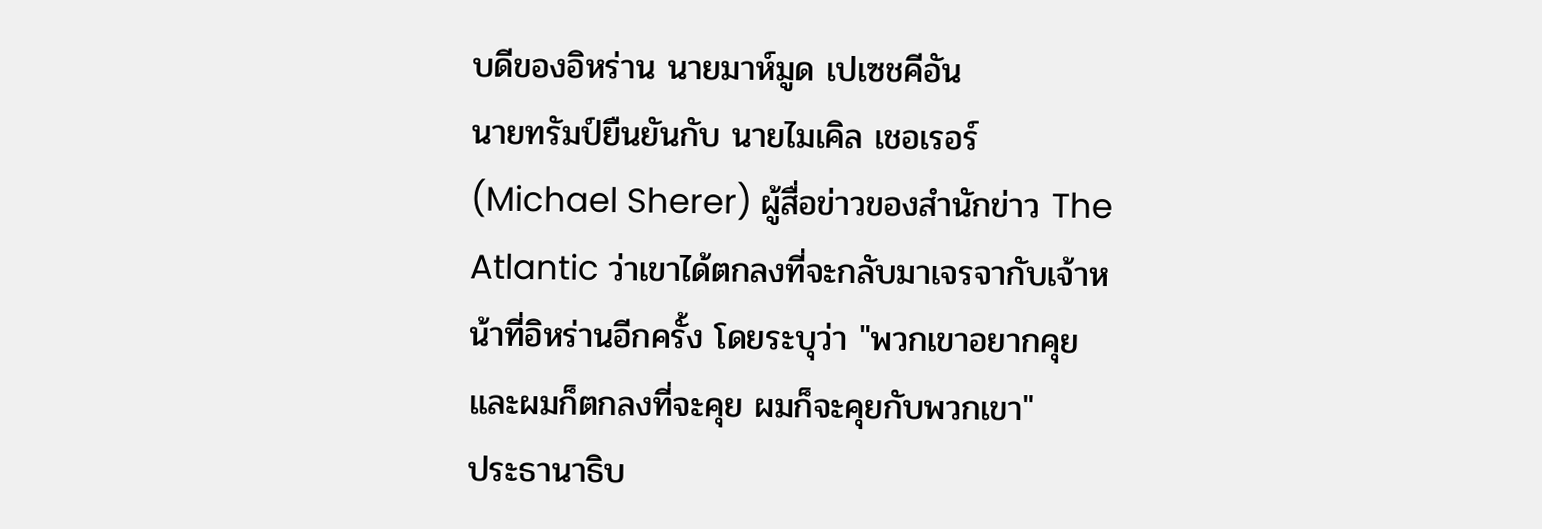บดีของอิหร่าน นายมาห์มูด เปเซชคีอัน
นายทรัมป์ยืนยันกับ นายไมเคิล เชอเรอร์ (Michael Sherer) ผู้สื่อข่าวของสำนักข่าว The Atlantic ว่าเขาได้ตกลงที่จะกลับมาเจรจากับเจ้าหน้าที่อิหร่านอีกครั้ง โดยระบุว่า "พวกเขาอยากคุย และผมก็ตกลงที่จะคุย ผมก็จะคุยกับพวกเขา"
ประธานาธิบ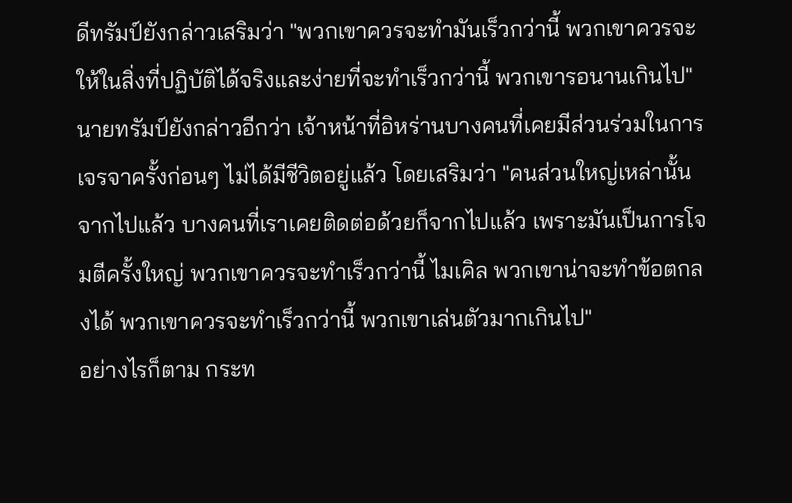ดีทรัมป์ยังกล่าวเสริมว่า "พวกเขาควรจะทำมันเร็วกว่านี้ พวกเขาควรจะให้ในสิ่งที่ปฏิบัติได้จริงและง่ายที่จะทำเร็วกว่านี้ พวกเขารอนานเกินไป"
นายทรัมป์ยังกล่าวอีกว่า เจ้าหน้าที่อิหร่านบางคนที่เคยมีส่วนร่วมในการเจรจาครั้งก่อนๆ ไม่ได้มีชีวิตอยู่แล้ว โดยเสริมว่า "คนส่วนใหญ่เหล่านั้นจากไปแล้ว บางคนที่เราเคยติดต่อด้วยก็จากไปแล้ว เพราะมันเป็นการโจมตีครั้งใหญ่ พวกเขาควรจะทำเร็วกว่านี้ ไมเคิล พวกเขาน่าจะทำข้อตกลงได้ พวกเขาควรจะทำเร็วกว่านี้ พวกเขาเล่นตัวมากเกินไป"
อย่างไรก็ตาม กระท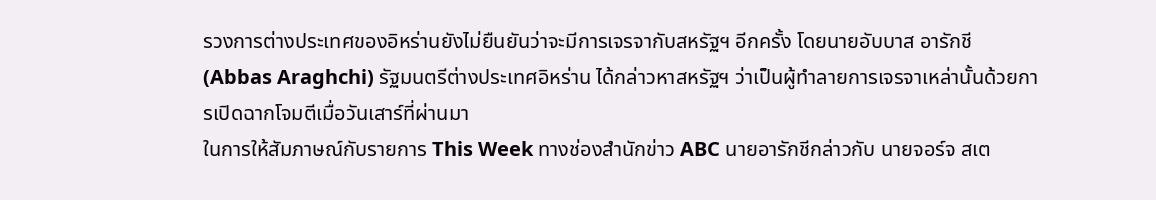รวงการต่างประเทศของอิหร่านยังไม่ยืนยันว่าจะมีการเจรจากับสหรัฐฯ อีกครั้ง โดยนายอับบาส อารักชี (Abbas Araghchi) รัฐมนตรีต่างประเทศอิหร่าน ได้กล่าวหาสหรัฐฯ ว่าเป็นผู้ทำลายการเจรจาเหล่านั้นด้วยการเปิดฉากโจมตีเมื่อวันเสาร์ที่ผ่านมา
ในการให้สัมภาษณ์กับรายการ This Week ทางช่องสำนักข่าว ABC นายอารักชีกล่าวกับ นายจอร์จ สเต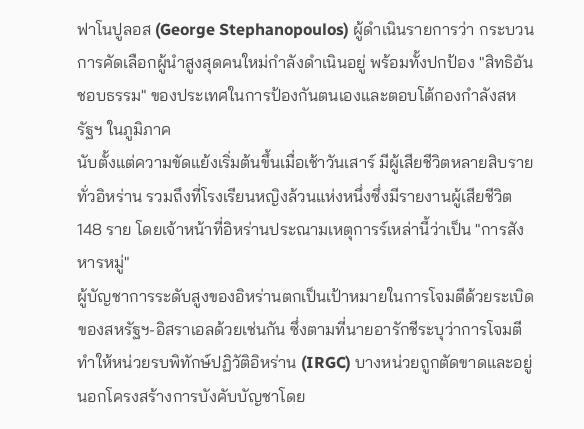ฟาโนปูลอส (George Stephanopoulos) ผู้ดำเนินรายการว่า กระบวนการคัดเลือกผู้นำสูงสุดคนใหม่กำลังดำเนินอยู่ พร้อมทั้งปกป้อง "สิทธิอันชอบธรรม" ของประเทศในการป้องกันตนเองและตอบโต้กองกำลังสหรัฐฯ ในภูมิภาค
นับตั้งแต่ความขัดแย้งเริ่มต้นขึ้นเมื่อเช้าวันเสาร์ มีผู้เสียชีวิตหลายสิบรายทั่วอิหร่าน รวมถึงที่โรงเรียนหญิงล้วนแห่งหนึ่งซึ่งมีรายงานผู้เสียชีวิต 148 ราย โดยเจ้าหน้าที่อิหร่านประณามเหตุการร์เหล่านี้ว่าเป็น "การสังหารหมู่"
ผู้บัญชาการระดับสูงของอิหร่านตกเป็นเป้าหมายในการโจมตีด้วยระเบิดของสหรัฐฯ-อิสราเอลด้วยเช่นกัน ซึ่งตามที่นายอารักชีระบุว่าการโจมตีทำให้หน่วยรบพิทักษ์ปฏิวัติอิหร่าน (IRGC) บางหน่วยถูกตัดขาดและอยู่นอกโครงสร้างการบังคับบัญชาโดย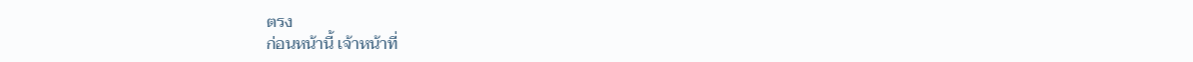ตรง
ก่อนหน้านี้ เจ้าหน้าที่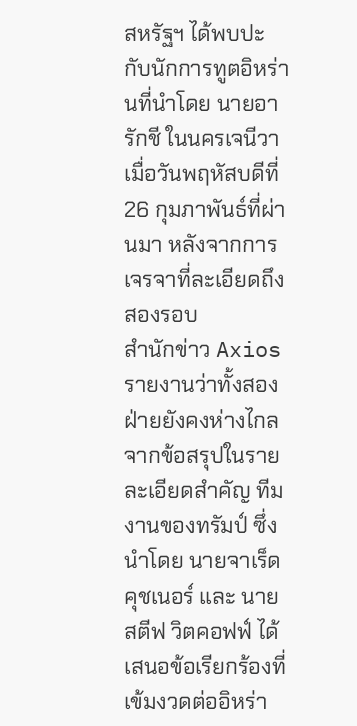สหรัฐฯ ได้พบปะกับนักการทูตอิหร่านที่นำโดย นายอารักชี ในนครเจนีวา เมื่อวันพฤหัสบดีที่ 26 กุมภาพันธ์ที่ผ่านมา หลังจากการเจรจาที่ละเอียดถึงสองรอบ
สำนักข่าว Axios รายงานว่าทั้งสองฝ่ายยังคงห่างไกลจากข้อสรุปในรายละเอียดสำคัญ ทีมงานของทรัมป์ ซึ่งนำโดย นายจาเร็ด คุชเนอร์ และ นายสตีฟ วิตคอฟฟ์ ได้เสนอข้อเรียกร้องที่เข้มงวดต่ออิหร่า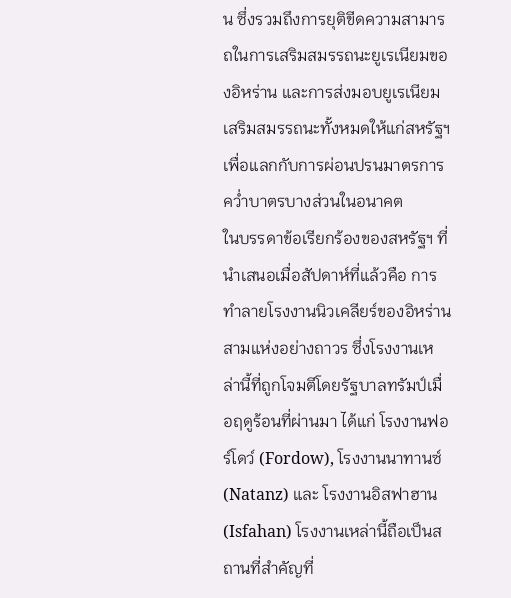น ซึ่งรวมถึงการยุติขีดความสามารถในการเสริมสมรรถนะยูเรเนียมของอิหร่าน และการส่งมอบยูเรเนียมเสริมสมรรถนะทั้งหมดให้แก่สหรัฐฯ เพื่อแลกกับการผ่อนปรนมาตรการคว่ำบาตรบางส่วนในอนาคต
ในบรรดาข้อเรียกร้องของสหรัฐฯ ที่นำเสนอเมื่อสัปดาห์ที่แล้วคือ การทำลายโรงงานนิวเคลียร์ของอิหร่านสามแห่งอย่างถาวร ซึ่งโรงงานเหล่านี้ที่ถูกโจมตีโดยรัฐบาลทรัมป์เมื่อฤดูร้อนที่ผ่านมา ได้แก่ โรงงานฟอร์โดว์ (Fordow), โรงงานนาทานซ์ (Natanz) และ โรงงานอิสฟาฮาน (Isfahan) โรงงานเหล่านี้ถือเป็นสถานที่สำคัญที่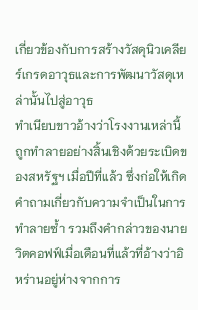เกี่ยวข้องกับการสร้างวัสดุนิวเคลียร์เกรดอาวุธและการพัฒนาวัสดุเหล่านั้นไปสู่อาวุธ
ทำเนียบขาวอ้างว่าโรงงานเหล่านี้ถูกทำลายอย่างสิ้นเชิงด้วยระเบิดของสหรัฐฯ เมื่อปีที่แล้ว ซึ่งก่อให้เกิดคำถามเกี่ยวกับความจำเป็นในการทำลายซ้ำ รวมถึงคำกล่าวของนายวิตคอฟฟ์เมื่อเดือนที่แล้วที่อ้างว่าอิหร่านอยู่ห่างจากการ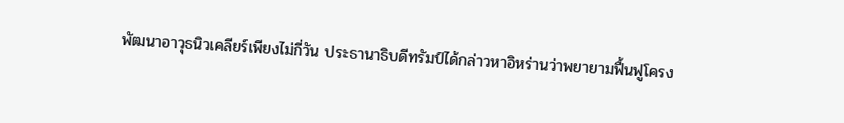พัฒนาอาวุธนิวเคลียร์เพียงไม่กี่วัน ประธานาธิบดีทรัมป์ได้กล่าวหาอิหร่านว่าพยายามฟื้นฟูโครง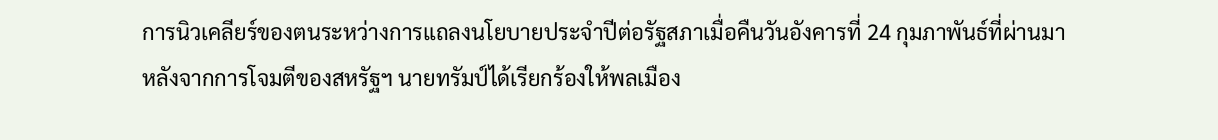การนิวเคลียร์ของตนระหว่างการแถลงนโยบายประจำปีต่อรัฐสภาเมื่อคืนวันอังคารที่ 24 กุมภาพันธ์ที่ผ่านมา
หลังจากการโจมตีของสหรัฐฯ นายทรัมป์ได้เรียกร้องให้พลเมือง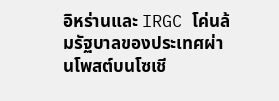อิหร่านและ IRGC โค่นล้มรัฐบาลของประเทศผ่านโพสต์บนโซเชี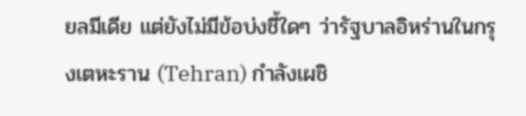ยลมีเดีย แต่ยังไม่มีข้อบ่งชี้ใดๆ ว่ารัฐบาลอิหร่านในกรุงเตหะราน (Tehran) กำลังเผชิ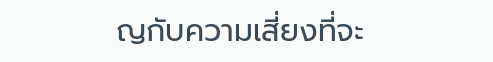ญกับความเสี่ยงที่จะ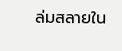ล่มสลายใน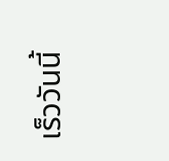เร็ววันนี้